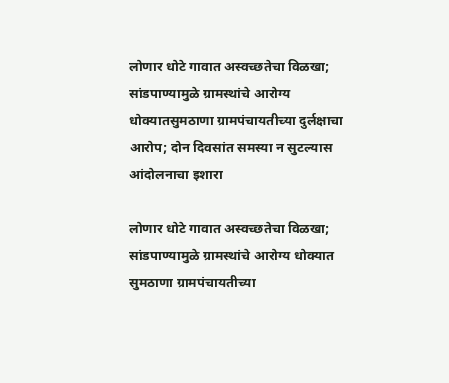लोणार धोटे गावात अस्वच्छतेचा विळखा; सांडपाण्यामुळे ग्रामस्थांचे आरोग्य धोक्यातसुमठाणा ग्रामपंचायतीच्या दुर्लक्षाचा आरोप; दोन दिवसांत समस्या न सुटल्यास आंदोलनाचा इशारा

लोणार धोटे गावात अस्वच्छतेचा विळखा; सांडपाण्यामुळे ग्रामस्थांचे आरोग्य धोक्यात सुमठाणा ग्रामपंचायतीच्या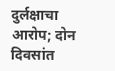दुर्लक्षाचा आरोप; दोन दिवसांत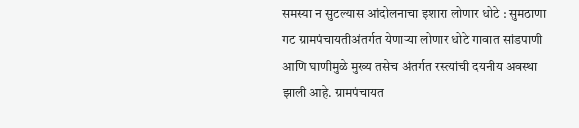समस्या न सुटल्यास आंदोलनाचा इशारा लोणार धोटे : सुमठाणा गट ग्रामपंचायतीअंतर्गत येणाऱ्या लोणार धोटे गावात सांडपाणी आणि घाणीमुळे मुख्य तसेच अंतर्गत रस्त्यांची दयनीय अवस्था झाली आहे. ग्रामपंचायत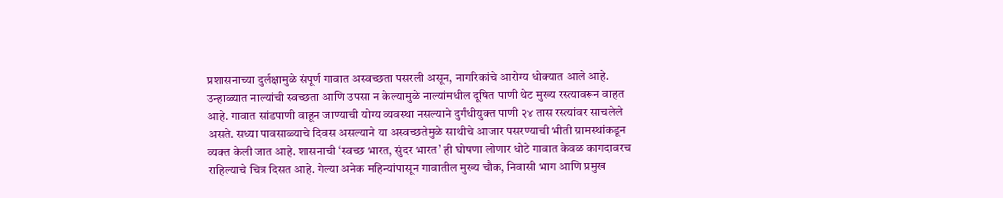प्रशासनाच्या दुर्लक्षामुळे संपूर्ण गावात अस्वच्छता पसरली असून, नागरिकांचे आरोग्य धोक्यात आले आहे. उन्हाळ्यात नाल्यांची स्वच्छता आणि उपसा न केल्यामुळे नाल्यांमधील दूषित पाणी थेट मुख्य रस्त्यावरून वाहत आहे. गावात सांडपाणी वाहून जाण्याची योग्य व्यवस्था नसल्याने दुर्गंधीयुक्त पाणी २४ तास रस्त्यांवर साचलेले असते. सध्या पावसाळ्याचे दिवस असल्याने या अस्वच्छतेमुळे साथीचे आजार पसरण्याची भीती ग्रामस्थांकडून व्यक्त केली जात आहे. शासनाची ‘स्वच्छ भारत, सुंदर भारत’ ही घोषणा लोणार धोटे गावात केवळ कागदावरच राहिल्याचे चित्र दिसत आहे. गेल्या अनेक महिन्यांपासून गावातील मुख्य चौक, निवासी भाग आणि प्रमुख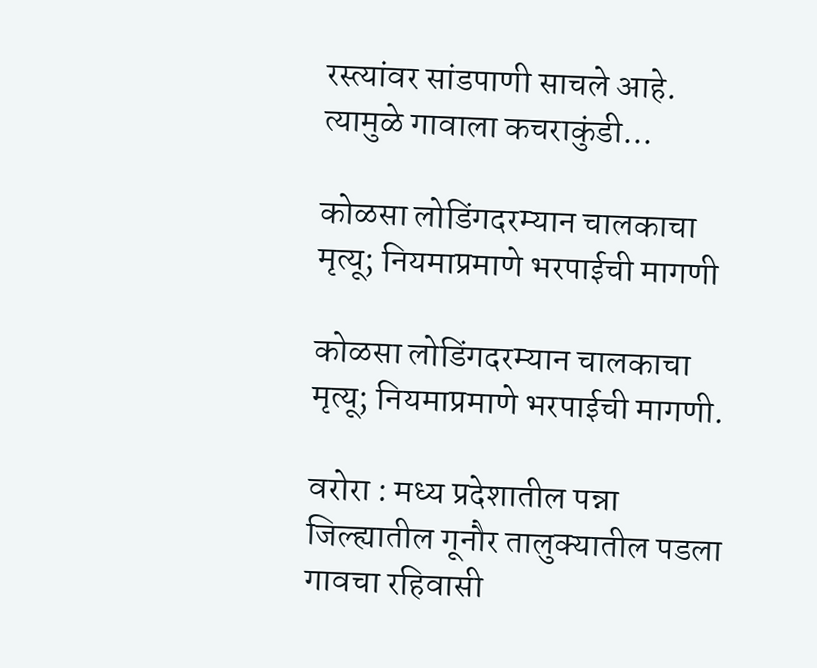रस्त्यांवर सांडपाणी साचले आहे. त्यामुळे गावाला कचराकुंडी...

कोळसा लोडिंगदरम्यान चालकाचा मृत्यू; नियमाप्रमाणे भरपाईची मागणी

कोळसा लोडिंगदरम्यान चालकाचा मृत्यू; नियमाप्रमाणे भरपाईची मागणी.

वरोरा : मध्य प्रदेशातील पन्ना जिल्ह्यातील गूनौर तालुक्यातील पडला गावचा रहिवासी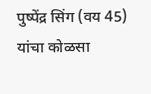पुष्पेंद्र सिंग (वय 45) यांचा कोळसा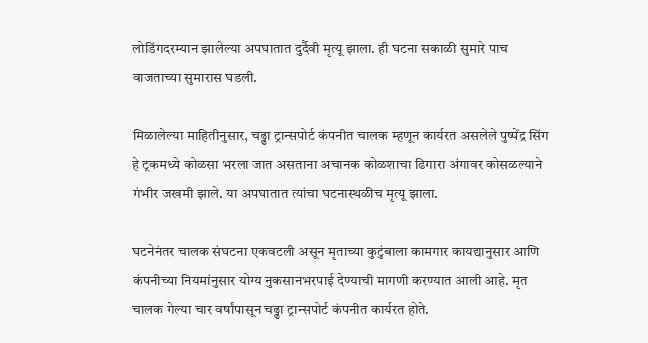लोडिंगदरम्यान झालेल्या अपघातात दुर्दैवी मृत्यू झाला. ही घटना सकाळी सुमारे पाच वाजताच्या सुमारास घडली.

मिळालेल्या माहितीनुसार, चढ्ढा ट्रान्सपोर्ट कंपनीत चालक म्हणून कार्यरत असलेले पुष्पेंद्र सिंग हे ट्रकमध्ये कोळसा भरला जात असताना अचानक कोळशाचा ढिगारा अंगावर कोसळल्याने गंभीर जखमी झाले. या अपघातात त्यांचा घटनास्थळीच मृत्यू झाला.

घटनेनंतर चालक संघटना एकवटली असून मृताच्या कुटुंबाला कामगार कायद्यानुसार आणि कंपनीच्या नियमांनुसार योग्य नुकसानभरपाई देण्याची मागणी करण्यात आली आहे. मृत चालक गेल्या चार वर्षांपासून चढ्ढा ट्रान्सपोर्ट कंपनीत कार्यरत होते.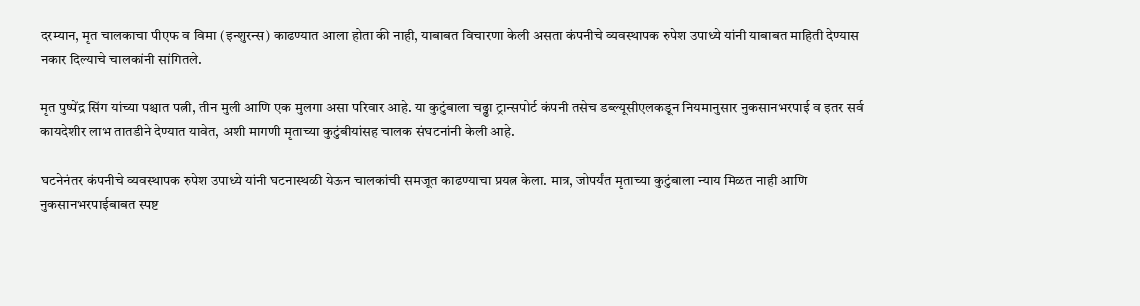दरम्यान, मृत चालकाचा पीएफ व विमा (इन्शुरन्स) काढण्यात आला होता की नाही, याबाबत विचारणा केली असता कंपनीचे व्यवस्थापक रुपेश उपाध्ये यांनी याबाबत माहिती देण्यास नकार दिल्याचे चालकांनी सांगितले.

मृत पुष्पेंद्र सिंग यांच्या पश्चात पत्नी, तीन मुली आणि एक मुलगा असा परिवार आहे. या कुटुंबाला चढ्ढा ट्रान्सपोर्ट कंपनी तसेच डब्ल्यूसीएलकडून नियमानुसार नुकसानभरपाई व इतर सर्व कायदेशीर लाभ तातडीने देण्यात यावेत, अशी मागणी मृताच्या कुटुंबीयांसह चालक संघटनांनी केली आहे.

घटनेनंतर कंपनीचे व्यवस्थापक रुपेश उपाध्ये यांनी घटनास्थळी येऊन चालकांची समजूत काढण्याचा प्रयत्न केला. मात्र, जोपर्यंत मृताच्या कुटुंबाला न्याय मिळत नाही आणि नुकसानभरपाईबाबत स्पष्ट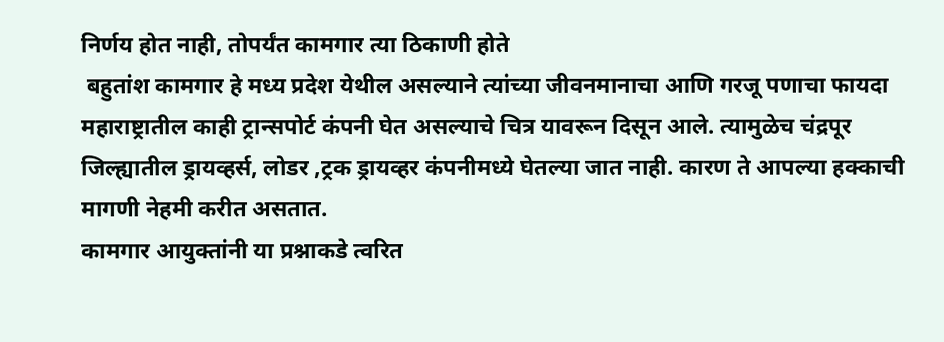निर्णय होत नाही, तोपर्यंत कामगार त्या ठिकाणी होते
 बहुतांश कामगार हे मध्य प्रदेश येथील असल्याने त्यांच्या जीवनमानाचा आणि गरजू पणाचा फायदा महाराष्ट्रातील काही ट्रान्सपोर्ट कंपनी घेत असल्याचे चित्र यावरून दिसून आले. त्यामुळेच चंद्रपूर जिल्ह्यातील ड्रायव्हर्स, लोडर ,ट्रक ड्रायव्हर कंपनीमध्ये घेतल्या जात नाही. कारण ते आपल्या हक्काची मागणी नेहमी करीत असतात.
कामगार आयुक्तांनी या प्रश्नाकडे त्वरित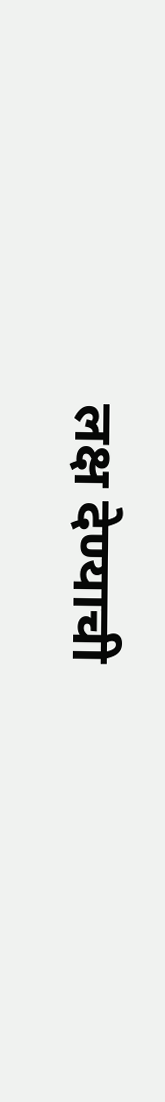लक्ष देण्याची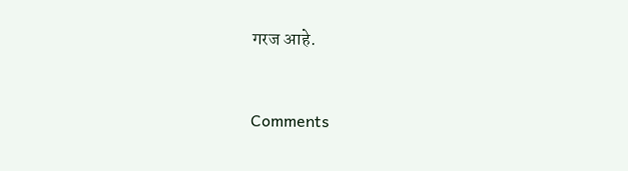गरज आहे.


Comments